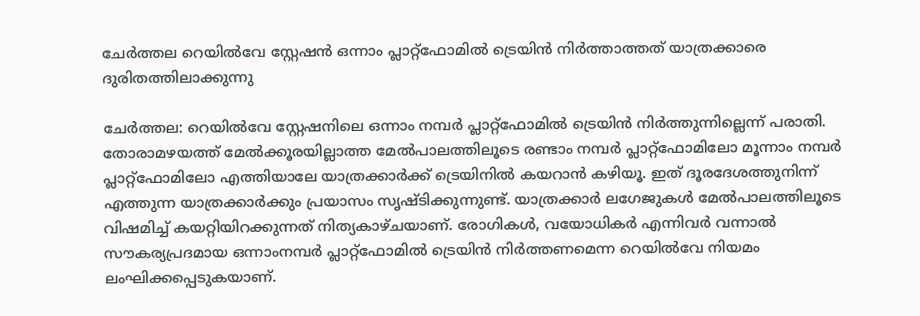ചേർത്തല റെയിൽവേ സ്റ്റേഷൻ ഒന്നാം പ്ലാറ്റ്ഫോമിൽ ട്രെയിൻ നിർത്താത്തത് യാത്രക്കാരെ ദുരിതത്തിലാക്കുന്നു

ചേര്‍ത്തല: റെയിൽവേ സ്റ്റേഷനിലെ ഒന്നാം നമ്പര്‍ പ്ലാറ്റ്ഫോമില്‍ ട്രെയിന്‍ നിര്‍ത്തുന്നില്ലെന്ന് പരാതി. തോരാമഴയത്ത് മേൽക്കൂരയില്ലാത്ത മേൽപാലത്തിലൂടെ രണ്ടാം നമ്പര്‍ പ്ലാറ്റ്ഫോമിലോ മൂന്നാം നമ്പര്‍ പ്ലാറ്റ്ഫോമിലോ എത്തിയാലേ യാത്രക്കാർക്ക് ട്രെയിനിൽ കയറാൻ കഴിയൂ. ഇത് ദൂരദേശത്തുനിന്ന് എത്തുന്ന യാത്രക്കാർക്കും പ്രയാസം സൃഷ്ടിക്കുന്നുണ്ട്. യാത്രക്കാർ ലഗേജുകൾ മേൽപാലത്തിലൂടെ വിഷമിച്ച് കയറ്റിയിറക്കുന്നത് നിത്യകാഴ്ചയാണ്. രോഗികൾ, വയോധികര്‍ എന്നിവര്‍ വന്നാല്‍ സൗകര്യപ്രദമായ ഒന്നാംനമ്പര്‍ പ്ലാറ്റ്ഫോമില്‍ ട്രെയിന്‍ നിര്‍ത്തണമെന്ന റെയിൽവേ നിയമം ലംഘിക്കപ്പെടുകയാണ്.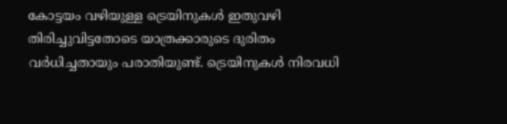കോട്ടയം വഴിയുള്ള ട്രെയിനുകള്‍ ഇതുവഴി തിരിച്ചുവിട്ടതോടെ യാത്രക്കാരുടെ ദുരിതം വർധിച്ചതായും പരാതിയുണ്ട്. ട്രെയിനുകള്‍ നിരവധി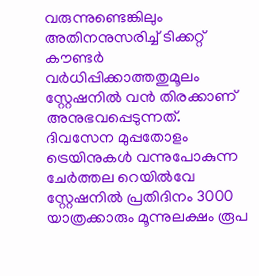വരുന്നുണ്ടെങ്കിലും അതിനനുസരിച്ച് ടിക്കറ്റ് കൗണ്ടര്‍ വർധിപ്പിക്കാത്തതുമൂലം സ്റ്റേഷനിൽ വൻ തിരക്കാണ് അനുഭവപ്പെടുന്നത്. ദിവസേന മുപ്പതോളം ട്രെയിനുകൾ വന്നുപോകുന്ന ചേർത്തല റെയിൽവേ സ്റ്റേഷനിൽ പ്രതിദിനം 3000 യാത്രക്കാരും മൂന്നുലക്ഷം രൂപ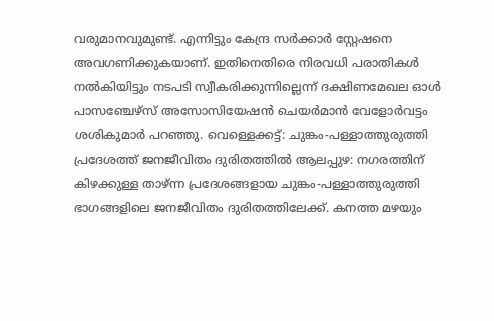വരുമാനവുമുണ്ട്. എന്നിട്ടും കേന്ദ്ര സർക്കാർ സ്റ്റേഷനെ അവഗണിക്കുകയാണ്. ഇതിനെതിരെ നിരവധി പരാതികള്‍ നൽകിയിട്ടും നടപടി സ്വീകരിക്കുന്നില്ലെന്ന് ദക്ഷിണമേഖല ഓള്‍ പാസഞ്ചേഴ്സ് അസോസിയേഷന്‍ ചെയര്‍മാന്‍ വേളോര്‍വട്ടം ശശികുമാര്‍ പറഞ്ഞു. വെള്ളെക്കട്ട്: ചുങ്കം-പള്ളാത്തുരുത്തി പ്രദേശത്ത് ജനജീവിതം ദുരിതത്തിൽ ആലപ്പുഴ: നഗരത്തിന് കിഴക്കുള്ള താഴ്ന്ന പ്രദേശങ്ങളായ ചുങ്കം-പള്ളാത്തുരുത്തി ഭാഗങ്ങളിലെ ജനജീവിതം ദുരിതത്തിലേക്ക്. കനത്ത മഴയും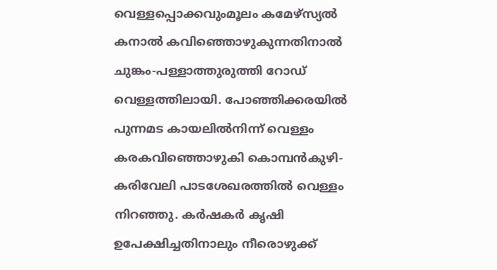വെള്ളപ്പൊക്കവുംമൂലം കമേഴ്‌സ്യല്‍ കനാല്‍ കവിഞ്ഞൊഴുകുന്നതിനാല്‍ ചുങ്കം-പള്ളാത്തുരുത്തി റോഡ് വെള്ളത്തിലായി. പോഞ്ഞിക്കരയില്‍ പുന്നമട കായലില്‍നിന്ന് വെള്ളം കരകവിഞ്ഞൊഴുകി കൊമ്പന്‍കുഴി-കരിവേലി പാടശേഖരത്തിൽ വെള്ളം നിറഞ്ഞു. കര്‍ഷകര്‍ കൃഷി ഉപേക്ഷിച്ചതിനാലും നീരൊഴുക്ക്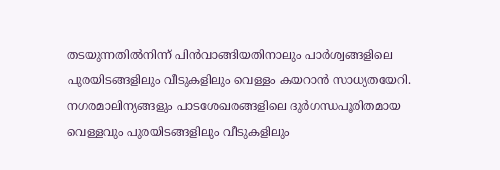തടയുന്നതില്‍നിന്ന് പിന്‍വാങ്ങിയതിനാലും പാര്‍ശ്വങ്ങളിലെ പുരയിടങ്ങളിലും വീടുകളിലും വെള്ളം കയറാൻ സാധ്യതയേറി. നഗരമാലിന്യങ്ങളും പാടശേഖരങ്ങളിലെ ദുര്‍ഗന്ധപൂരിതമായ വെള്ളവും പുരയിടങ്ങളിലും വീടുകളിലും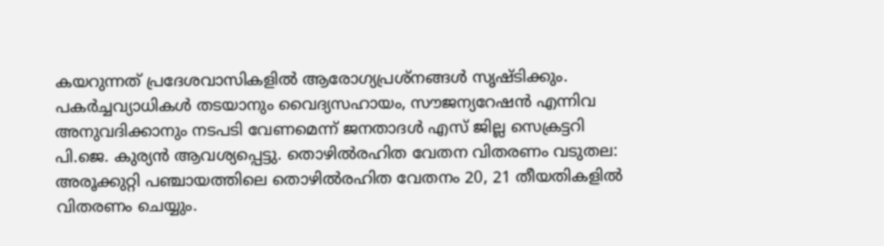കയറുന്നത് പ്രദേശവാസികളില്‍ ആരോഗ്യപ്രശ്‌നങ്ങള്‍ സൃഷ്ടിക്കും. പകര്‍ച്ചവ്യാധികള്‍ തടയാനും വൈദ്യസഹായം, സൗജന്യറേഷൻ എന്നിവ അനുവദിക്കാനും നടപടി വേണമെന്ന് ജനതാദള്‍ എസ് ജില്ല സെക്രട്ടറി പി.ജെ. കുര്യന്‍ ആവശ്യപ്പെട്ടു. തൊഴിൽരഹിത വേതന വിതരണം വടുതല: അരൂക്കുറ്റി പഞ്ചായത്തിലെ തൊഴിൽരഹിത വേതനം 20, 21 തീയതികളിൽ വിതരണം ചെയ്യും.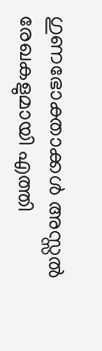ഗുണഭോക്താക്കൾ അസ്സൽ രേഖകളുമായി എത്തി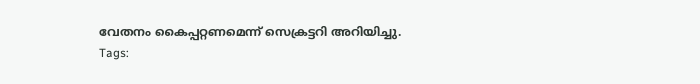വേതനം കൈപ്പറ്റണമെന്ന് സെക്രട്ടറി അറിയിച്ചു.
Tags: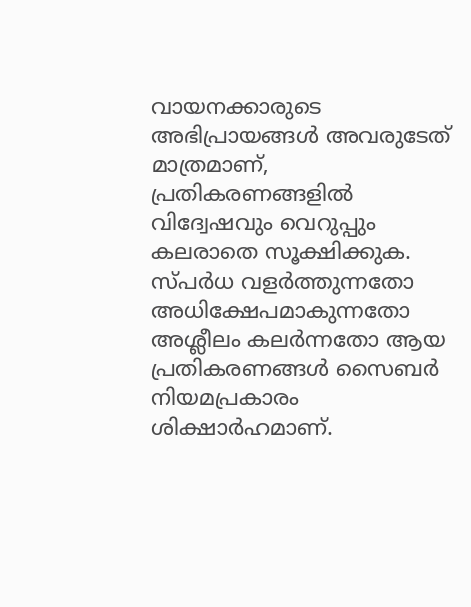വായനക്കാരുടെ അഭിപ്രായങ്ങള്‍ അവരുടേത് മാത്രമാണ്, പ്രതികരണങ്ങളിൽ വിദ്വേഷവും വെറുപ്പും കലരാതെ സൂക്ഷിക്കുക. സ്പർധ വളർത്തുന്നതോ അധിക്ഷേപമാകുന്നതോ അശ്ലീലം കലർന്നതോ ആയ പ്രതികരണങ്ങൾ സൈബർ നിയമപ്രകാരം ശിക്ഷാർഹമാണ്.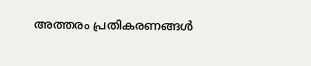അത്തരം പ്രതികരണങ്ങൾ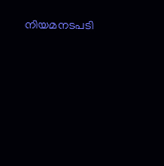നിയമനടപടി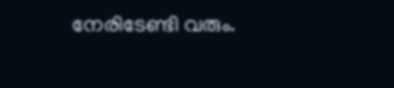നേരിടേണ്ടി വരും.